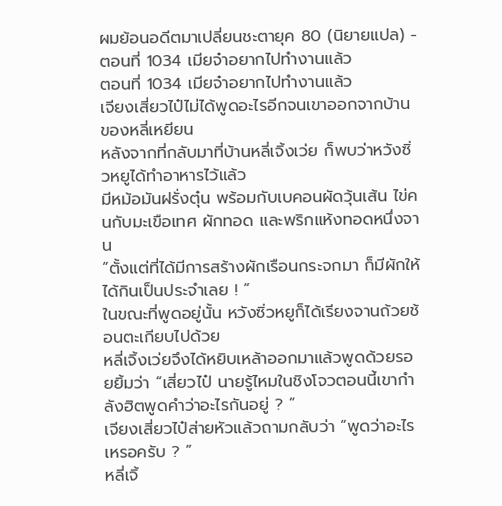ผมย้อนอดีตมาเปลี่ยนชะตายุค 80 (นิยายแปล) - ตอนที่ 1034 เมียจ๋าอยากไปทำงานแล้ว
ตอนที่ 1034 เมียจ๋าอยากไปทำงานแล้ว
เจียงเสี่ยวไป๋ไม่ได้พูดอะไรอีกจนเขาออกจากบ้านของหลี่เหยียน
หลังจากที่กลับมาที่บ้านหลี่เจิ้งเว่ย ก็พบว่าหวังซิ่วหยูได้ทำอาหารไว้แล้ว
มีหม้อมันฝรั่งตุ๋น พร้อมกับเบคอนผัดวุ้นเส้น ไข่คนกับมะเขือเทศ ผักทอด และพริกแห้งทอดหนึ่งจาน
“ตั้งแต่ที่ได้มีการสร้างผักเรือนกระจกมา ก็มีผักให้ได้กินเป็นประจำเลย ! ”
ในขณะที่พูดอยู่นั้น หวังซิ่วหยูก็ได้เรียงจานถ้วยช้อนตะเกียบไปด้วย
หลี่เจิ้งเว่ยจึงได้หยิบเหล้าออกมาแล้วพูดด้วยรอยยิ้มว่า “เสี่ยวไป๋ นายรู้ไหมในชิงโจวตอนนี้เขากำลังฮิตพูดคำว่าอะไรกันอยู่ ? ”
เจียงเสี่ยวไป๋ส่ายหัวแล้วถามกลับว่า “พูดว่าอะไรเหรอครับ ? ”
หลี่เจิ้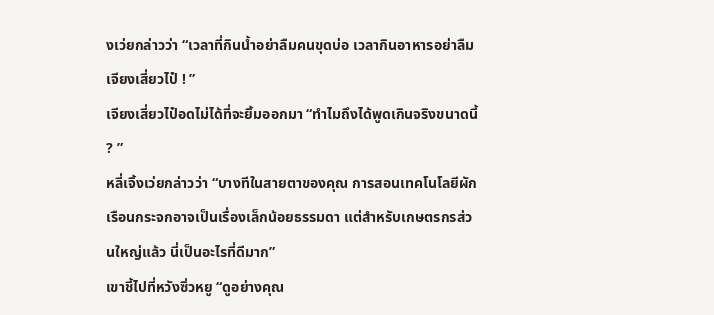งเว่ยกล่าวว่า “เวลาที่กินน้ำอย่าลืมคนขุดบ่อ เวลากินอาหารอย่าลืมเจียงเสี่ยวไป๋ ! ”
เจียงเสี่ยวไป๋อดไม่ได้ที่จะยิ้มออกมา “ทำไมถึงได้พูดเกินจริงขนาดนี้ ? ”
หลี่เจิ้งเว่ยกล่าวว่า “บางทีในสายตาของคุณ การสอนเทคโนโลยีผักเรือนกระจกอาจเป็นเรื่องเล็กน้อยธรรมดา แต่สำหรับเกษตรกรส่วนใหญ่แล้ว นี่เป็นอะไรที่ดีมาก”
เขาชี้ไปที่หวังซิ่วหยู “ดูอย่างคุณ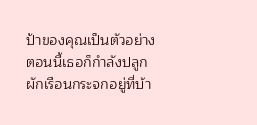ป้าของคุณเป็นตัวอย่าง ตอนนี้เธอก็กำลังปลูกผักเรือนกระจกอยู่ที่บ้า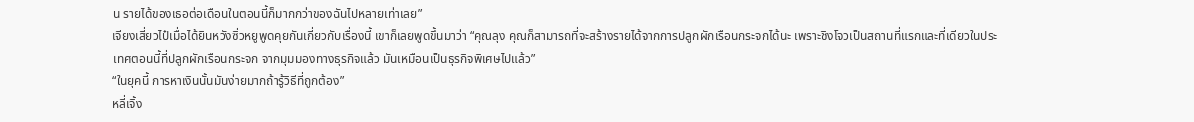น รายได้ของเธอต่อเดือนในตอนนี้ก็มากกว่าของฉันไปหลายเท่าเลย”
เจียงเสี่ยวไป๋เมื่อได้ยินหวังซิ่วหยูพูดคุยกันเกี่ยวกับเรื่องนี้ เขาก็เลยพูดขึ้นมาว่า “คุณลุง คุณก็สามารถที่จะสร้างรายได้จากการปลูกผักเรือนกระจกได้นะ เพราะชิงโจวเป็นสถานที่แรกและที่เดียวในประเทศตอนนี้ที่ปลูกผักเรือนกระจก จากมุมมองทางธุรกิจแล้ว มันเหมือนเป็นธุรกิจพิเศษไปแล้ว”
“ในยุคนี้ การหาเงินนั้นมันง่ายมากถ้ารู้วิธีที่ถูกต้อง”
หลี่เจิ้ง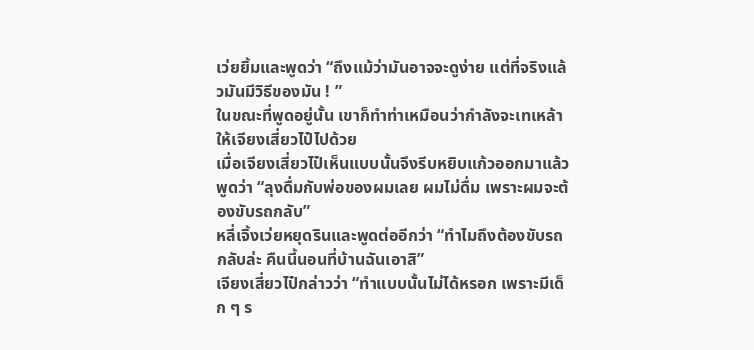เว่ยยิ้มและพูดว่า “ถึงแม้ว่ามันอาจจะดูง่าย แต่ที่จริงแล้วมันมีวิธีของมัน ! ”
ในขณะที่พูดอยู่นั้น เขาก็ทำท่าเหมือนว่ากำลังจะเทเหล้าให้เจียงเสี่ยวไป๋ไปด้วย
เมื่อเจียงเสี่ยวไป๋เห็นแบบนั้นจึงรีบหยิบแก้วออกมาแล้วพูดว่า “ลุงดื่มกับพ่อของผมเลย ผมไม่ดื่ม เพราะผมจะต้องขับรถกลับ”
หลี่เจิ้งเว่ยหยุดรินและพูดต่ออีกว่า “ทำไมถึงต้องขับรถกลับล่ะ คืนนี้นอนที่บ้านฉันเอาสิ”
เจียงเสี่ยวไป๋กล่าวว่า “ทำแบบนั้นไม่ได้หรอก เพราะมีเด็ก ๆ ร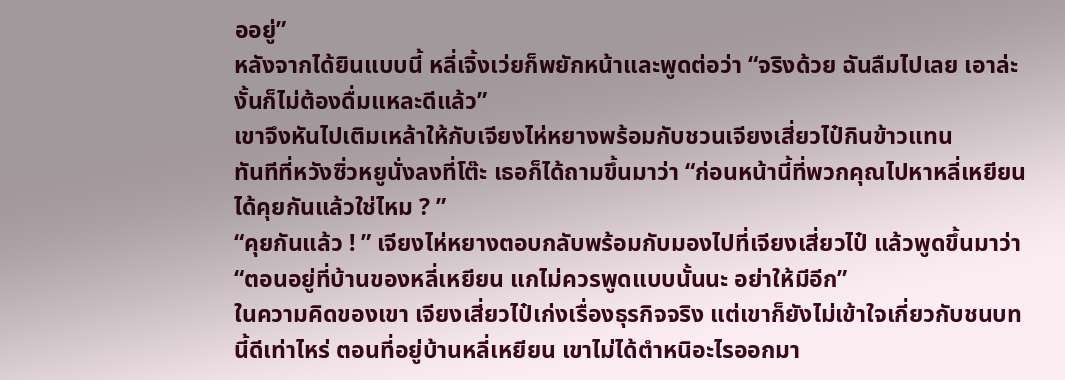ออยู่”
หลังจากได้ยินแบบนี้ หลี่เจิ้งเว่ยก็พยักหน้าและพูดต่อว่า “จริงด้วย ฉันลืมไปเลย เอาล่ะ งั้นก็ไม่ต้องดื่มแหละดีแล้ว”
เขาจึงหันไปเติมเหล้าให้กับเจียงไห่หยางพร้อมกับชวนเจียงเสี่ยวไป๋กินข้าวแทน
ทันทีที่หวังซิ่วหยูนั่งลงที่โต๊ะ เธอก็ได้ถามขึ้นมาว่า “ก่อนหน้านี้ที่พวกคุณไปหาหลี่เหยียน ได้คุยกันแล้วใช่ไหม ? ”
“คุยกันแล้ว ! ” เจียงไห่หยางตอบกลับพร้อมกับมองไปที่เจียงเสี่ยวไป๋ แล้วพูดขึ้นมาว่า “ตอนอยู่ที่บ้านของหลี่เหยียน แกไม่ควรพูดแบบนั้นนะ อย่าให้มีอีก”
ในความคิดของเขา เจียงเสี่ยวไป๋เก่งเรื่องธุรกิจจริง แต่เขาก็ยังไม่เข้าใจเกี่ยวกับชนบทนี้ดีเท่าไหร่ ตอนที่อยู่บ้านหลี่เหยียน เขาไม่ได้ตำหนิอะไรออกมา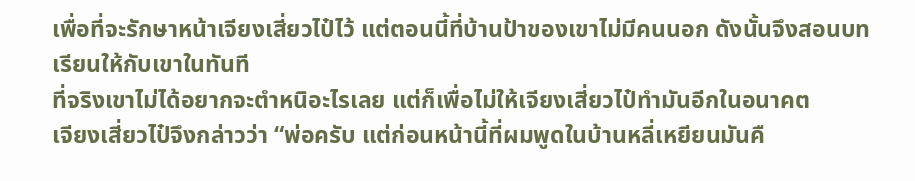เพื่อที่จะรักษาหน้าเจียงเสี่ยวไป๋ไว้ แต่ตอนนี้ที่บ้านป้าของเขาไม่มีคนนอก ดังนั้นจึงสอนบทเรียนให้กับเขาในทันที
ที่จริงเขาไม่ได้อยากจะตำหนิอะไรเลย แต่ก็เพื่อไม่ให้เจียงเสี่ยวไป๋ทำมันอีกในอนาคต
เจียงเสี่ยวไป๋จึงกล่าวว่า “พ่อครับ แต่ก่อนหน้านี้ที่ผมพูดในบ้านหลี่เหยียนมันคื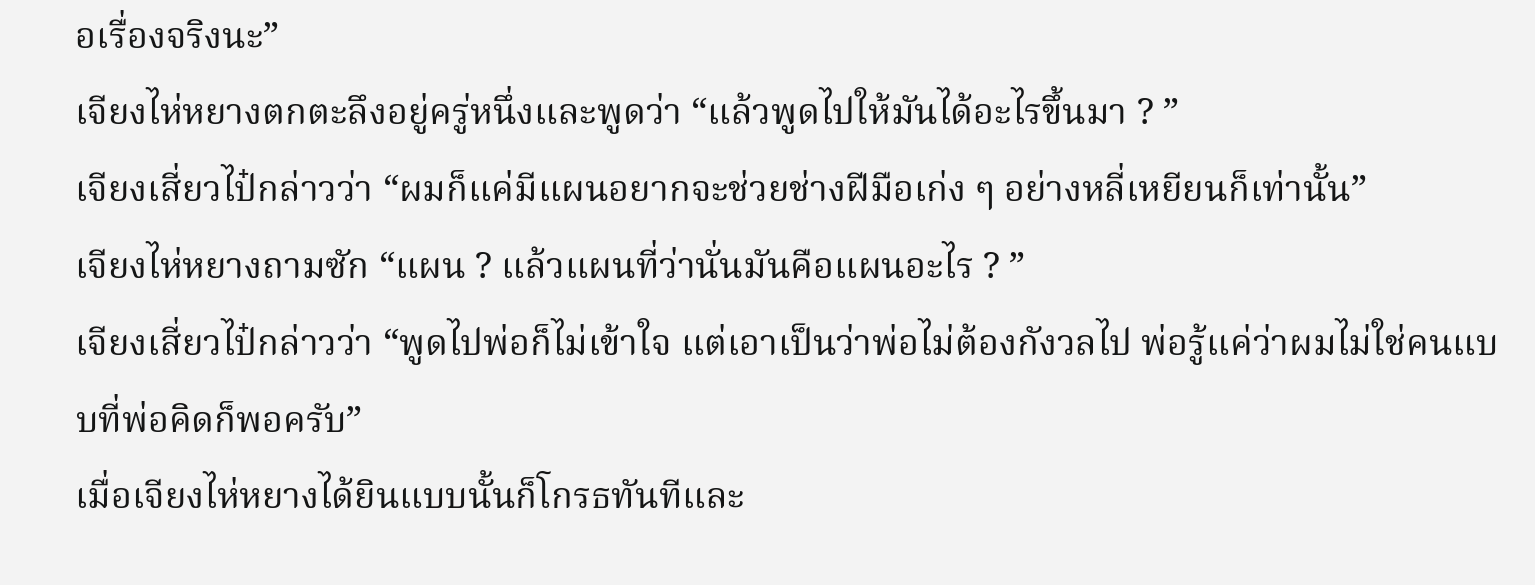อเรื่องจริงนะ”
เจียงไห่หยางตกตะลึงอยู่ครู่หนึ่งและพูดว่า “แล้วพูดไปให้มันได้อะไรขึ้นมา ? ”
เจียงเสี่ยวไป๋กล่าวว่า “ผมก็แค่มีแผนอยากจะช่วยช่างฝีมือเก่ง ๆ อย่างหลี่เหยียนก็เท่านั้น”
เจียงไห่หยางถามซัก “แผน ? แล้วแผนที่ว่านั่นมันคือแผนอะไร ? ”
เจียงเสี่ยวไป๋กล่าวว่า “พูดไปพ่อก็ไม่เข้าใจ แต่เอาเป็นว่าพ่อไม่ต้องกังวลไป พ่อรู้แค่ว่าผมไม่ใช่คนแบบที่พ่อคิดก็พอครับ”
เมื่อเจียงไห่หยางได้ยินแบบนั้นก็โกรธทันทีและ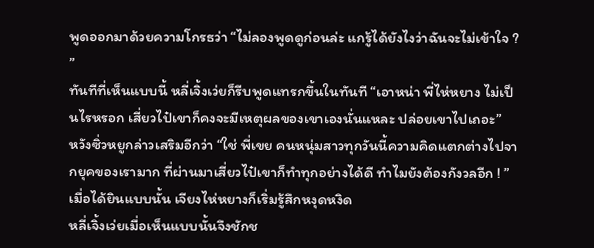พูดออกมาด้วยความโกรธว่า “ไม่ลองพูดดูก่อนล่ะ แกรู้ได้ยังไงว่าฉันจะไม่เข้าใจ ? ”
ทันทีที่เห็นแบบนี้ หลี่เจิ้งเว่ยก็รีบพูดแทรกขึ้นในทันที “เอาหน่า พี่ไห่หยาง ไม่เป็นไรหรอก เสี่ยวไป๋เขาก็คงจะมีเหตุผลของเขาเองนั่นแหละ ปล่อยเขาไปเถอะ”
หวังซิ่วหยูกล่าวเสริมอีกว่า “ใช่ พี่เขย คนหนุ่มสาวทุกวันนี้ความคิดแตกต่างไปจากยุคของเรามาก ที่ผ่านมาเสี่ยวไป๋เขาก็ทำทุกอย่างได้ดี ทำไมยังต้องกังวลอีก ! ”
เมื่อได้ยินแบบนั้น เจียงไห่หยางก็เริ่มรู้สึกหงุดหงิด
หลี่เจิ้งเว่ยเมื่อเห็นแบบนั้นจึงชักช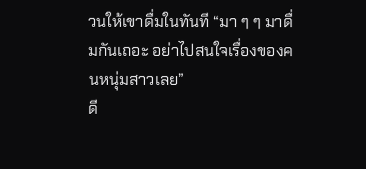วนให้เขาดื่มในทันที “มา ๆ ๆ มาดื่มกันเถอะ อย่าไปสนใจเรื่องของคนหนุ่มสาวเลย”
ดี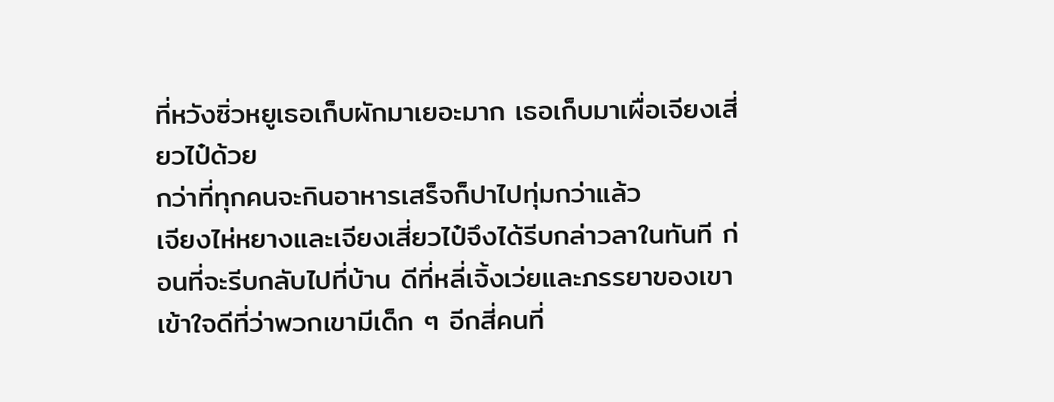ที่หวังซิ่วหยูเธอเก็บผักมาเยอะมาก เธอเก็บมาเผื่อเจียงเสี่ยวไป๋ด้วย
กว่าที่ทุกคนจะกินอาหารเสร็จก็ปาไปทุ่มกว่าแล้ว
เจียงไห่หยางและเจียงเสี่ยวไป๋จึงได้รีบกล่าวลาในทันที ก่อนที่จะรีบกลับไปที่บ้าน ดีที่หลี่เจิ้งเว่ยและภรรยาของเขาเข้าใจดีที่ว่าพวกเขามีเด็ก ๆ อีกสี่คนที่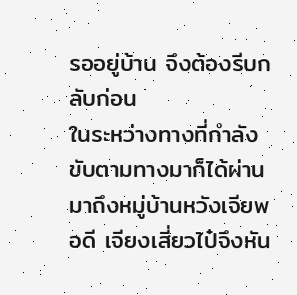รออยู่บ้าน จึงต้องรีบกลับก่อน
ในระหว่างทางที่กำลังขับตามทางมาก็ได้ผ่านมาถึงหมู่บ้านหวังเจียพอดี เจียงเสี่ยวไป๋จึงหัน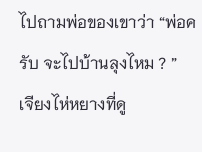ไปถามพ่อของเขาว่า “พ่อครับ จะไปบ้านลุงไหม ? ”
เจียงไห่หยางที่ดู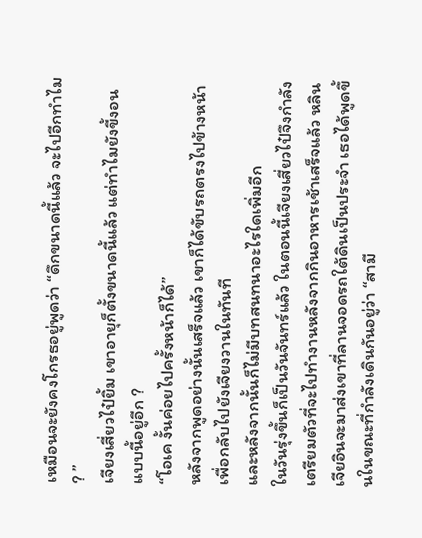เหมือนจะยังคงโกรธอยู่พูดว่า “ดึกขนาดนี้แล้ว จะไปอีกทำไม ? ”
เจียงเสี่ยวไป๋ยิ้ม เขาอายุก็ตั้งขนาดนี้แล้ว แต่ทำไมยังขี้งอนแบบนี้อยู่อีก ?
“โอเค งั้นค่อยไปครั้งหน้าก็ได้”
หลังจากพูดอย่างนั้นเสร็จแล้ว เขาก็ได้ขับรถตรงไปข้างหน้าเพื่อกลับไปยังเจียงวานในทันที
และหลังจากนั้นก็ไม่มีบทสนทนาอะไรใดเพิ่มอีก
ในวันรุ่งขึ้นก็เป็นวันจันทร์แล้ว ในตอนนี้เจียงเสี่ยวไป๋จึงกำลังเตรียมตัวที่จะไปทำงานหลังจากกินอาหารเช้าเสร็จแล้ว หลินเจียอินจะมาส่งเขาที่ลานจอดรถใต้ดินเป็นประจำ เธอได้พูดขึ้นในขณะที่กำลังเดินกันอยู่ว่า “สามี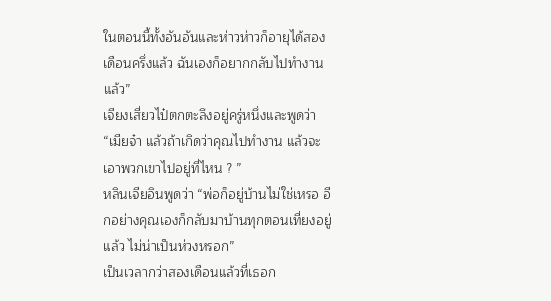ในตอนนี้ทั้งอันอันและห่าวห่าวก็อายุได้สองเดือนครึ่งแล้ว ฉันเองก็อยากกลับไปทำงานแล้ว”
เจียงเสี่ยวไป๋ตกตะลึงอยู่ครู่หนึ่งและพูดว่า “เมียจ๋า แล้วถ้าเกิดว่าคุณไปทำงาน แล้วจะเอาพวกเขาไปอยู่ที่ไหน ? ”
หลินเจียอินพูดว่า “พ่อก็อยู่บ้านไม่ใช่เหรอ อีกอย่างคุณเองก็กลับมาบ้านทุกตอนเที่ยงอยู่แล้ว ไม่น่าเป็นห่วงหรอก”
เป็นเวลากว่าสองเดือนแล้วที่เธอก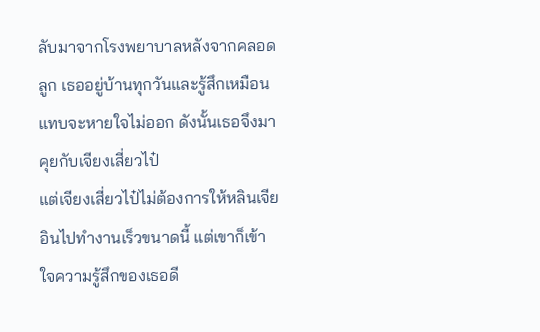ลับมาจากโรงพยาบาลหลังจากคลอดลูก เธออยู่บ้านทุกวันและรู้สึกเหมือนแทบจะหายใจไม่ออก ดังนั้นเธอจึงมาคุยกับเจียงเสี่ยวไป๋
แต่เจียงเสี่ยวไป๋ไม่ต้องการให้หลินเจียอินไปทำงานเร็วขนาดนี้ แต่เขาก็เข้าใจความรู้สึกของเธอดี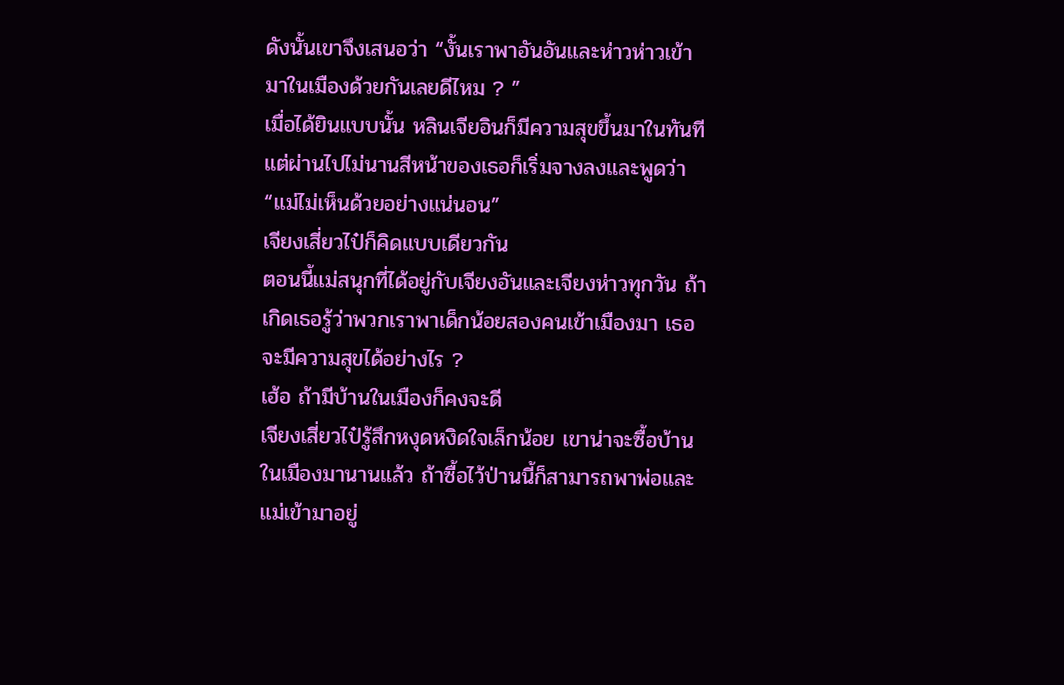ดังนั้นเขาจึงเสนอว่า “งั้นเราพาอันอันและห่าวห่าวเข้ามาในเมืองด้วยกันเลยดีไหม ? ”
เมื่อได้ยินแบบนั้น หลินเจียอินก็มีความสุขขึ้นมาในทันที แต่ผ่านไปไม่นานสีหน้าของเธอก็เริ่มจางลงและพูดว่า “แม่ไม่เห็นด้วยอย่างแน่นอน”
เจียงเสี่ยวไป๋ก็คิดแบบเดียวกัน
ตอนนี้แม่สนุกที่ได้อยู่กับเจียงอันและเจียงห่าวทุกวัน ถ้าเกิดเธอรู้ว่าพวกเราพาเด็กน้อยสองคนเข้าเมืองมา เธอจะมีความสุขได้อย่างไร ?
เฮ้อ ถ้ามีบ้านในเมืองก็คงจะดี
เจียงเสี่ยวไป๋รู้สึกหงุดหงิดใจเล็กน้อย เขาน่าจะซื้อบ้านในเมืองมานานแล้ว ถ้าซื้อไว้ป่านนี้ก็สามารถพาพ่อและแม่เข้ามาอยู่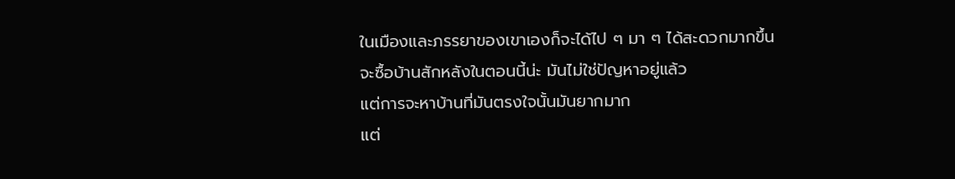ในเมืองและภรรยาของเขาเองก็จะได้ไป ๆ มา ๆ ได้สะดวกมากขึ้น
จะซื้อบ้านสักหลังในตอนนี้น่ะ มันไม่ใช่ปัญหาอยู่แล้ว
แต่การจะหาบ้านที่มันตรงใจนั้นมันยากมาก
แต่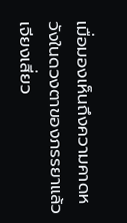เมื่อมองเห็นถึงความคาดหวังในดวงตาของภรรยาแล้ว เจียงเสี่ยว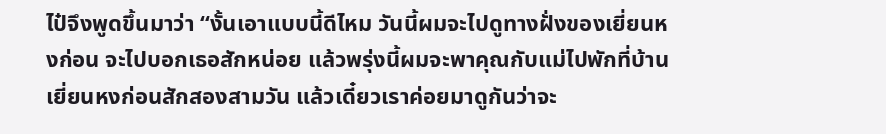ไป๋จึงพูดขึ้นมาว่า “งั้นเอาแบบนี้ดีไหม วันนี้ผมจะไปดูทางฝั่งของเยี่ยนหงก่อน จะไปบอกเธอสักหน่อย แล้วพรุ่งนี้ผมจะพาคุณกับแม่ไปพักที่บ้านเยี่ยนหงก่อนสักสองสามวัน แล้วเดี๋ยวเราค่อยมาดูกันว่าจะ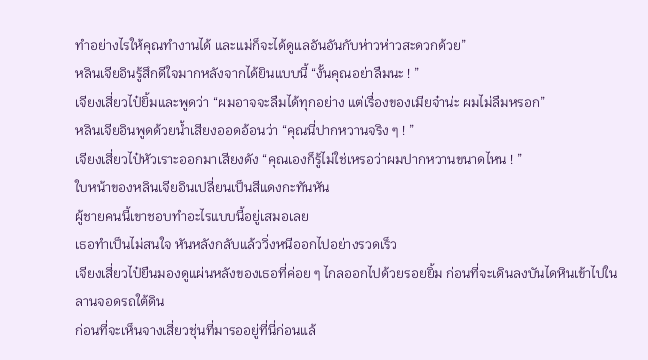ทำอย่างไรให้คุณทำงานได้ และแม่ก็จะได้ดูแลอันอันกับห่าวห่าวสะดวกด้วย”
หลินเจียอินรู้สึกดีใจมากหลังจากได้ยินแบบนี้ “งั้นคุณอย่าลืมนะ ! ”
เจียงเสี่ยวไป๋ยิ้มและพูดว่า “ผมอาจจะลืมได้ทุกอย่าง แต่เรื่องของเมียจ๋าน่ะ ผมไม่ลืมหรอก”
หลินเจียอินพูดด้วยน้ำเสียงออดอ้อนว่า “คุณนี่ปากหวานจริง ๆ ! ”
เจียงเสี่ยวไป๋หัวเราะออกมาเสียงดัง “คุณเองก็รู้ไม่ใช่เหรอว่าผมปากหวานขนาดไหน ! ”
ใบหน้าของหลินเจียอินเปลี่ยนเป็นสีแดงกะทันหัน
ผู้ชายคนนี้เขาชอบทำอะไรแบบนี้อยู่เสมอเลย
เธอทำเป็นไม่สนใจ หันหลังกลับแล้ววิ่งหนีออกไปอย่างรวดเร็ว
เจียงเสี่ยวไป๋ยืนมองดูแผ่นหลังของเธอที่ค่อย ๆ ไกลออกไปด้วยรอยยิ้ม ก่อนที่จะเดินลงบันไดหินเข้าไปในลานจอดรถใต้ดิน
ก่อนที่จะเห็นจางเสี่ยวชุ่นที่มารออยู่ที่นี่ก่อนแล้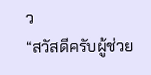ว
“สวัสดีครับผู้ช่วย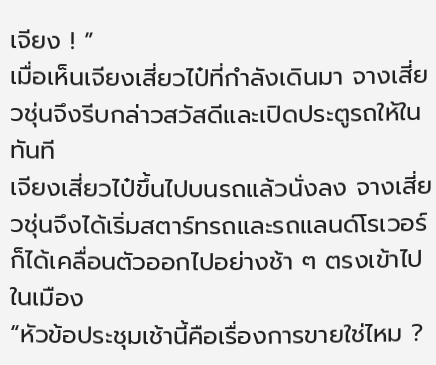เจียง ! ”
เมื่อเห็นเจียงเสี่ยวไป๋ที่กำลังเดินมา จางเสี่ยวชุ่นจึงรีบกล่าวสวัสดีและเปิดประตูรถให้ในทันที
เจียงเสี่ยวไป๋ขึ้นไปบนรถแล้วนั่งลง จางเสี่ยวชุ่นจึงได้เริ่มสตาร์ทรถและรถแลนด์โรเวอร์ก็ได้เคลื่อนตัวออกไปอย่างช้า ๆ ตรงเข้าไปในเมือง
“หัวข้อประชุมเช้านี้คือเรื่องการขายใช่ไหม ?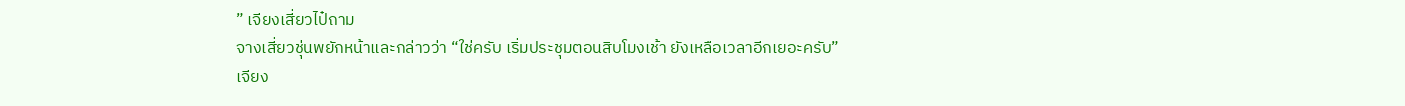” เจียงเสี่ยวไป๋ถาม
จางเสี่ยวชุ่นพยักหน้าและกล่าวว่า “ใช่ครับ เริ่มประชุมตอนสิบโมงเช้า ยังเหลือเวลาอีกเยอะครับ”
เจียง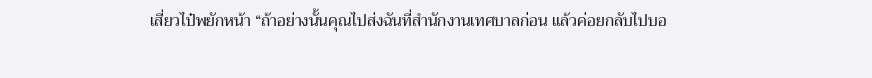เสี่ยวไป๋พยักหน้า “ถ้าอย่างนั้นคุณไปส่งฉันที่สำนักงานเทศบาลก่อน แล้วค่อยกลับไปบอ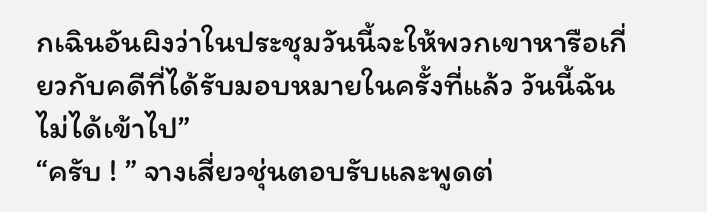กเฉินอันผิงว่าในประชุมวันนี้จะให้พวกเขาหารือเกี่ยวกับคดีที่ได้รับมอบหมายในครั้งที่แล้ว วันนี้ฉันไม่ได้เข้าไป”
“ครับ ! ” จางเสี่ยวชุ่นตอบรับและพูดต่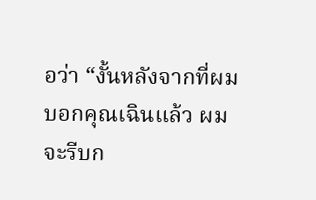อว่า “งั้นหลังจากที่ผมบอกคุณเฉินแล้ว ผมจะรีบก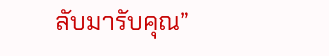ลับมารับคุณ”